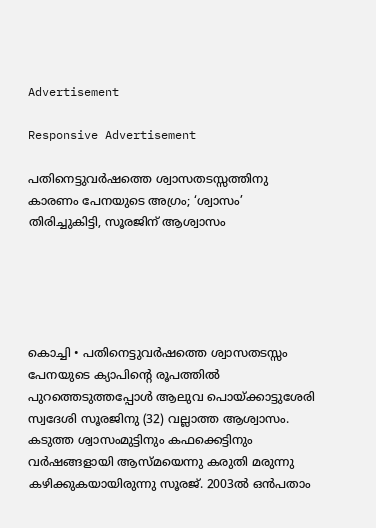Advertisement

Responsive Advertisement

പതിനെട്ടുവർഷത്തെ ശ്വാസതടസ്സത്തിനു കാരണം പേനയുടെ അഗ്രം; ‘ശ്വാസം’ തിരിച്ചുകിട്ടി, സൂരജിന് ആശ്വാസം





കൊച്ചി • പതിനെട്ടുവർഷത്തെ ശ്വാസതടസ്സം പേനയുടെ ക്യാപിന്റെ രൂപത്തിൽ പുറത്തെടുത്തപ്പോൾ ആലുവ പൊയ്ക്കാട്ടുശേരി സ്വദേശി സൂരജിനു (32) വല്ലാത്ത ആശ്വാസം. കടുത്ത ശ്വാസംമുട്ടിനും കഫക്കെട്ടിനും വർഷങ്ങളായി ആസ്മയെന്നു കരുതി മരുന്നു കഴിക്കുകയായിരുന്നു സൂരജ്. 2003ൽ ഒൻപതാം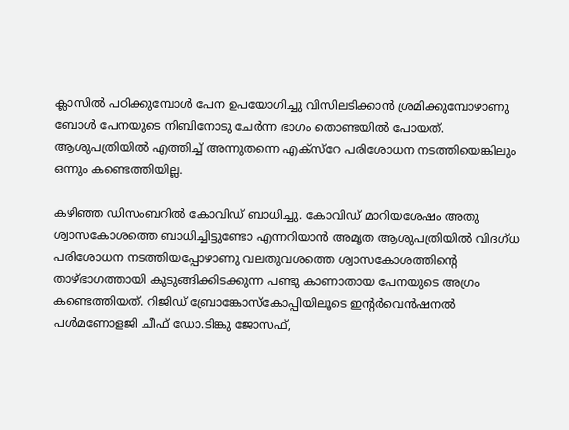ക്ലാസിൽ പഠിക്കുമ്പോൾ പേന ഉപയോഗിച്ചു വിസിലടിക്കാൻ ശ്രമിക്കുമ്പോഴാണു ബോൾ പേനയുടെ നിബിനോടു ചേർന്ന ഭാഗം തൊണ്ടയിൽ പോയത്. ആശുപത്രിയിൽ എത്തിച്ച് അന്നുതന്നെ എക്സ്റേ പരിശോധന നടത്തിയെങ്കിലും ഒന്നും കണ്ടെത്തിയില്ല.

കഴിഞ്ഞ ഡിസംബറിൽ കോവിഡ് ബാധിച്ചു. കോവിഡ് മാറിയശേഷം അതു ശ്വാസകോശത്തെ ബാധിച്ചിട്ടുണ്ടോ എന്നറിയാൻ അമൃത ആശുപത്രിയിൽ വിദഗ്ധ പരിശോധന നടത്തിയപ്പോഴാണു വലതുവശത്തെ ശ്വാസകോശത്തിന്റെ താഴ്ഭാഗത്തായി കുടുങ്ങിക്കിടക്കുന്ന പണ്ടു കാണാതായ പേനയുടെ അഗ്രം കണ്ടെത്തിയത്. റിജിഡ് ബ്രോങ്കോസ്‌കോപ്പിയിലൂടെ ഇന്റർവെൻഷനൽ പൾമണോളജി ചീഫ് ഡോ.ടിങ്കു ജോസഫ്,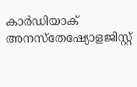കാർഡിയാക് അനസ്‌തേഷ്യോളജിസ്റ്റ്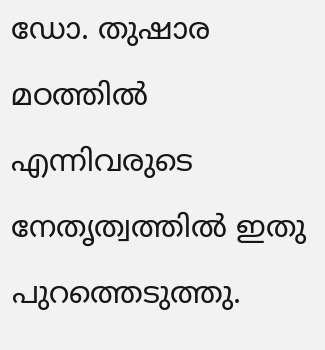ഡോ. തുഷാര മഠത്തിൽ എന്നിവരുടെ നേതൃത്വത്തിൽ ഇതു പുറത്തെടുത്തു.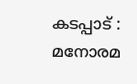കടപ്പാട് : മനോരമ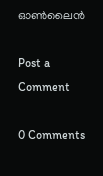ഓൺലൈൻ

Post a Comment

0 Comments